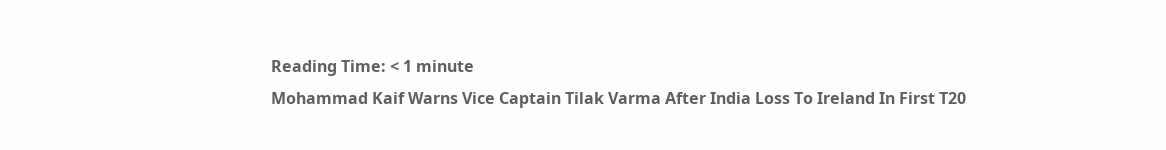Reading Time: < 1 minute
Mohammad Kaif Warns Vice Captain Tilak Varma After India Loss To Ireland In First T20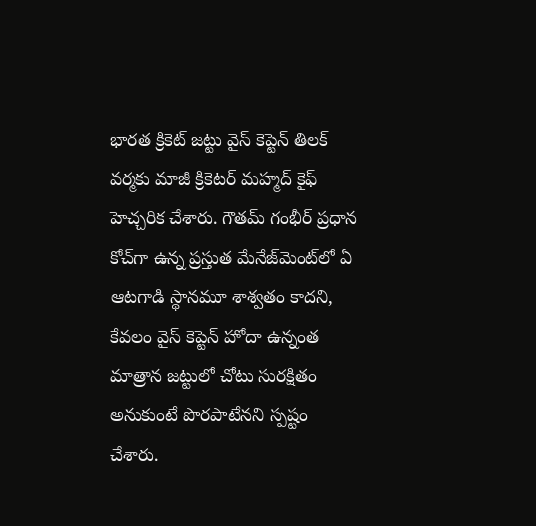భారత క్రికెట్ జట్టు వైస్ కెప్టెన్ తిలక్ వర్మకు మాజీ క్రికెటర్ మహ్మద్ కైఫ్ హెచ్చరిక చేశారు. గౌతమ్ గంభీర్ ప్రధాన కోచ్‌గా ఉన్న ప్రస్తుత మేనేజ్‌మెంట్‌లో ఏ ఆటగాడి స్థానమూ శాశ్వతం కాదని, కేవలం వైస్ కెప్టెన్ హోదా ఉన్నంత మాత్రాన జట్టులో చోటు సురక్షితం అనుకుంటే పొరపాటేనని స్పష్టం చేశారు.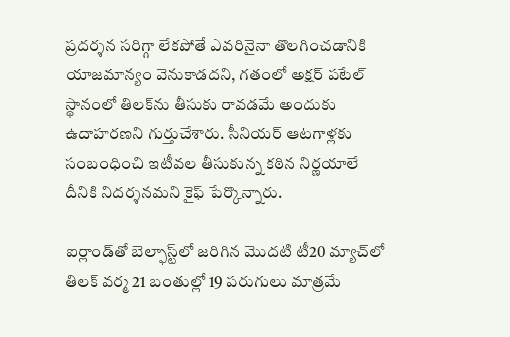ప్రదర్శన సరిగ్గా లేకపోతే ఎవరినైనా తొలగించడానికి యాజమాన్యం వెనుకాడదని, గతంలో అక్షర్ పటేల్ స్థానంలో తిలక్‌ను తీసుకు రావడమే అందుకు ఉదాహరణని గుర్తుచేశారు. సీనియర్ ఆటగాళ్లకు సంబంధించి ఇటీవల తీసుకున్న కఠిన నిర్ణయాలే దీనికి నిదర్శనమని కైఫ్ పేర్కొన్నారు.

ఐర్లాండ్‌తో బెల్ఫాస్ట్‌లో జరిగిన మొదటి టీ20 మ్యాచ్‌లో తిలక్ వర్మ 21 బంతుల్లో 19 పరుగులు మాత్రమే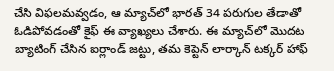చేసి విఫలమవ్వడం, ఆ మ్యాచ్‌లో భారత్ 34 పరుగుల తేడాతో ఓడిపోవడంతో కైఫ్ ఈ వ్యాఖ్యలు చేశారు. ఈ మ్యాచ్‌లో మొదట బ్యాటింగ్ చేసిన ఐర్లాండ్ జట్టు, తమ కెప్టెన్ లార్కాన్ టక్కర్ హాఫ్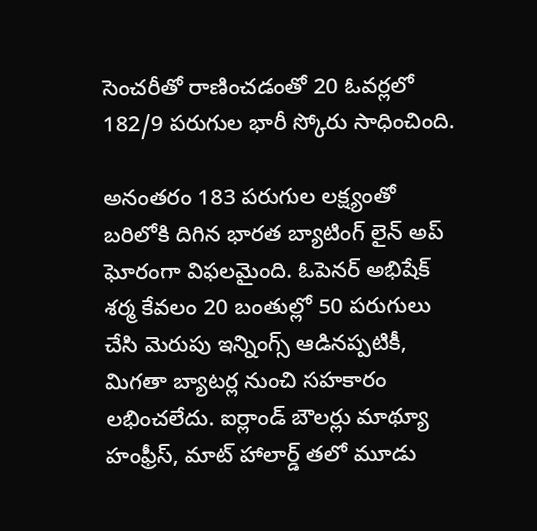సెంచరీతో రాణించడంతో 20 ఓవర్లలో 182/9 పరుగుల భారీ స్కోరు సాధించింది.

అనంతరం 183 పరుగుల లక్ష్యంతో బరిలోకి దిగిన భారత బ్యాటింగ్ లైన్ అప్ ఘోరంగా విఫలమైంది. ఓపెనర్ అభిషేక్ శర్మ కేవలం 20 బంతుల్లో 50 పరుగులు చేసి మెరుపు ఇన్నింగ్స్ ఆడినప్పటికీ, మిగతా బ్యాటర్ల నుంచి సహకారం లభించలేదు. ఐర్లాండ్ బౌలర్లు మాథ్యూ హంఫ్రీస్, మాట్ హాలార్డ్ తలో మూడు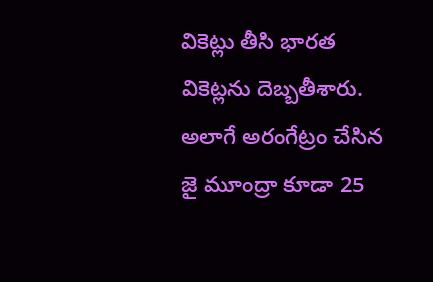వికెట్లు తీసి భారత వికెట్లను దెబ్బతీశారు. అలాగే అరంగేట్రం చేసిన జై మూంద్రా కూడా 25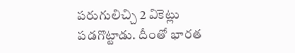పరుగులిచ్చి 2 వికెట్లు పడగొట్టాడు. దీంతో భారత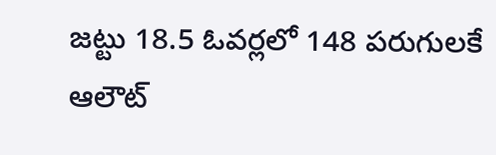జట్టు 18.5 ఓవర్లలో 148 పరుగులకే ఆలౌట్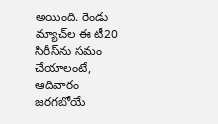అయింది. రెండు మ్యాచ్‌ల ఈ టీ20 సిరీస్‌ను సమం చేయాలంటే, ఆదివారం జరగబోయే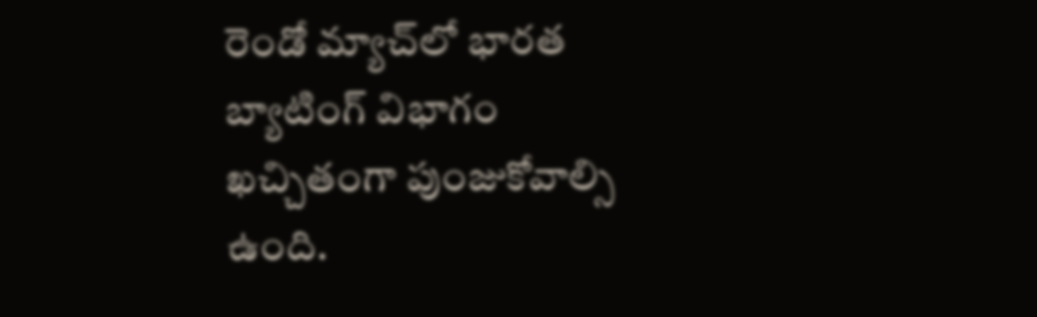రెండో మ్యాచ్‌లో భారత బ్యాటింగ్ విభాగం ఖచ్చితంగా పుంజుకోవాల్సి ఉంది.